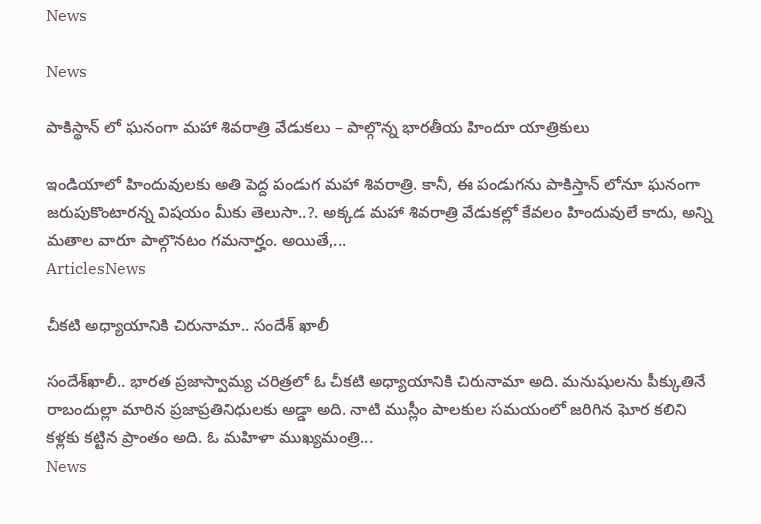News

News

పాకిస్థాన్ లో ఘనంగా మహా శివరాత్రి వేడుకలు – పాల్గొన్న భారతీయ హిందూ యాత్రికులు

ఇండియాలో హిందువులకు అతి పెద్ద పండుగ మహా శివరాత్రి. కానీ, ఈ పండుగను పాకిస్తాన్ లోనూ ఘనంగా జరుపుకొంటారన్న విషయం మీకు తెలుసా..?. అక్కడ మహా శివరాత్రి వేడుకల్లో కేవలం హిందువులే కాదు, అన్ని మతాల వారూ పాల్గొనటం గమనార్హం. అయితే,...
ArticlesNews

చీకటి అధ్యాయానికి చిరునామా.. సందేశ్ ఖాలీ

సందేశ్‌ఖాలీ.. భారత ప్రజాస్వామ్య చరిత్రలో ఓ చీకటి అధ్యాయానికి చిరునామా అది. మనుషులను పీక్కుతినే రాబందుల్లా మారిన ప్రజాప్రతినిధులకు అడ్డా అది. నాటి ముస్లీం పాలకుల సమయంలో జరిగిన ఘోర కలిని కళ్లకు కట్టిన ప్రాంతం అది. ఓ మహిళా ముఖ్యమంత్రి...
News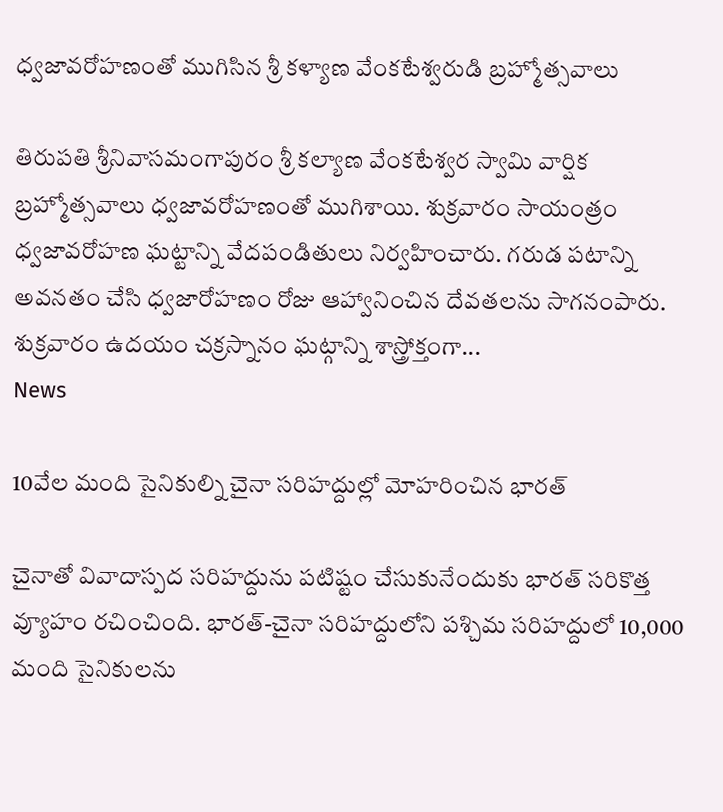ధ్వజావరోహణంతో ముగిసిన శ్రీ కళ్యాణ వేంకటేశ్వరుడి బ్రహ్మోత్సవాలు

తిరుపతి శ్రీ‌నివాస‌మంగాపురం శ్రీ కల్యాణ వేంకటేశ్వర స్వామి వార్షిక బ్రహ్మోత్సవాలు ధ్వజావరోహణంతో ముగిశాయి. శుక్రవారం సాయంత్రం ధ్వజావరోహణ ఘట్టాన్ని వేదపండితులు నిర్వహించారు. గరుడ పటాన్ని అవనతం చేసి ధ్వజారోహణం రోజు ఆహ్వానించిన దేవతలను సాగనంపారు. శుక్ర‌వారం ఉదయం చక్రస్నానం ఘట్గాన్ని శాస్త్రోక్తంగా...
News

10వేల మంది సైనికుల్ని చైనా సరిహద్దుల్లో మోహరించిన భారత్

చైనాతో వివాదాస్పద సరిహద్దును పటిష్టం చేసుకునేందుకు భారత్ సరికొత్త వ్యూహం రచించింది. భారత్-చైనా సరిహద్దులోని పశ్చిమ సరిహద్దులో 10,000 మంది సైనికులను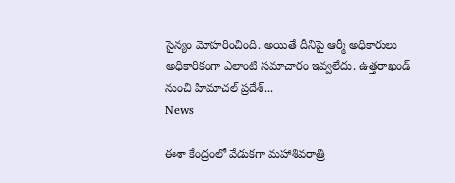సైన్యం మోహరించింది. అయితే దీనిపై ఆర్మీ అధికారులు అధికారికంగా ఎలాంటి సమాచారం ఇవ్వలేదు. ఉత్తరాఖండ్‌ నుంచి హిమాచల్‌ ప్రదేశ్‌...
News

ఈశా కేంద్రంలో వేడుకగా మహాశివరాత్రి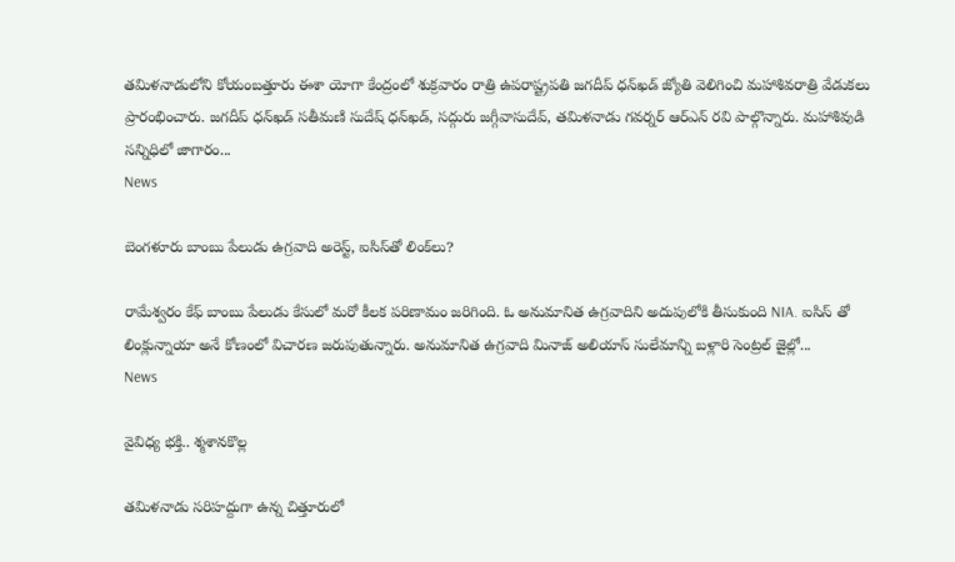తమిళనాడులోని కోయంబత్తూరు ఈశా యోగా కేంద్రంలో శుక్రవారం రాత్రి ఉపరాష్ట్రపతి జగదీప్‌ ధన్‌ఖడ్‌ జ్యోతి వెలిగించి మహాశివరాత్రి వేడుకలు ప్రారంభించారు. జగదీప్‌ ధన్‌ఖడ్‌ సతీమణి సుదేష్‌ ధన్‌ఖడ్‌, సద్గురు జగ్గీవాసుదేవ్‌, తమిళనాడు గవర్నర్‌ ఆర్‌ఎన్‌ రవి పాల్గొన్నారు. మహాశివుడి సన్నిధిలో జాగారం...
News

బెంగళూరు బాంబు పేలుడు ఉగ్రవాది అరెస్ట్, ఐసిస్‌తో లింక్‌లు?

రామేశ్వరం కేఫ్ బాంబు పేలుడు కేసులో మరో కీలక పరిణామం జరిగింది. ఓ అనుమానిత ఉగ్రవాదిని అదుపులోకి తీసుకుంది NIA. ఐసిస్ తో లింక్లున్నాయా అనే కోణంలో విచారణ జరుపుతున్నారు. అనుమానిత ఉగ్రవాది మినాజ్ అలియాస్ సులేమాన్ని బళ్లారి సెంట్రల్ జైల్లో...
News

వైవిధ్య భక్తి.. శ్మశానకొల్ల

తమిళనాడు సరిహద్దుగా ఉన్న చిత్తూరులో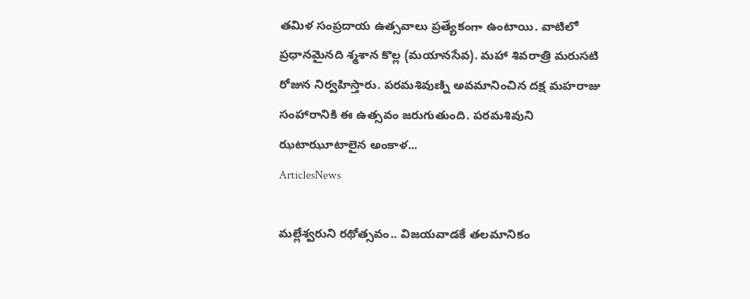తమిళ సంప్రదాయ ఉత్సవాలు ప్రత్యేకంగా ఉంటాయి. వాటిలో ప్రధానమైనది శ్మశాన కొల్ల (మయానసేవ). మహా శివరాత్రి మరుసటి రోజున నిర్వహిస్తారు. పరమశివుణ్ని అవమానించిన దక్ష మహరాజు సంహారానికి ఈ ఉత్సవం జరుగుతుంది. పరమశివుని ఝటాఝూటాలైన అంకాళ...
ArticlesNews

మల్లేశ్వరుని రథోత్సవం.. విజయవాడకే తలమానికం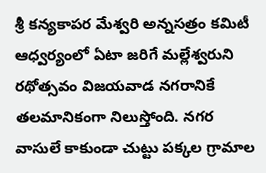శ్రీ కన్యకాపర మేశ్వరి అన్నసత్రం కమిటీ ఆధ్వర్యంలో ఏటా జరిగే మల్లేశ్వరుని రథోత్సవం విజయవాడ నగరానికే తలమానికంగా నిలుస్తోంది. నగర వాసులే కాకుండా చుట్టు పక్కల గ్రామాల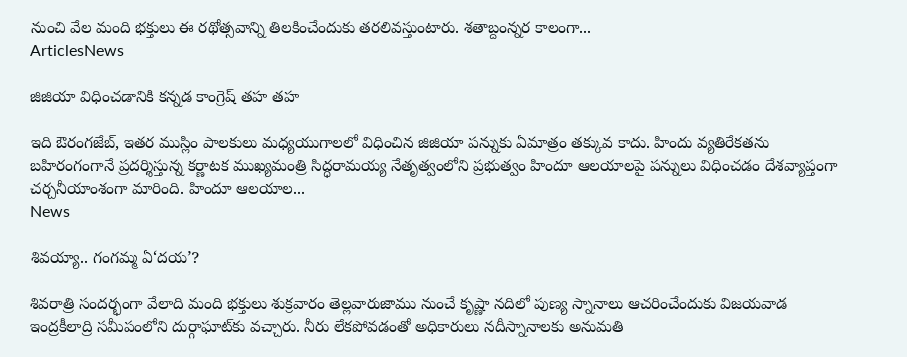నుంచి వేల మంది భక్తులు ఈ రథోత్సవాన్ని తిలకించేందుకు తరలివస్తుంటారు. శతాబ్దంన్నర కాలంగా...
ArticlesNews

జిజియా విధించడానికి కన్నడ కాంగ్రెష్‌ ‌తహ తహ

ఇది ఔరంగజేబ్‌, ఇతర ముస్లిం పాలకులు మధ్యయుగాలలో విధించిన జిజియా పన్నుకు ఏమాత్రం తక్కువ కాదు. హిందు వ్యతిరేకతను బహిరంగంగానే ప్రదర్శిస్తున్న కర్ణాటక ముఖ్యమంత్రి సిద్ధరామయ్య నేతృత్వంలోని ప్రభుత్వం హిందూ ఆలయాలపై పన్నులు విధించడం దేశవ్యాప్తంగా చర్చనీయాంశంగా మారింది. హిందూ ఆలయాల...
News

శివయ్యా.. గంగమ్మ ఏ‘దయ’?

శివరాత్రి సందర్భంగా వేలాది మంది భక్తులు శుక్రవారం తెల్లవారుజాము నుంచే కృష్ణా నదిలో పుణ్య స్నానాలు ఆచరించేందుకు విజయవాడ ఇంద్రకీలాద్రి సమీపంలోని దుర్గాఘాట్‌కు వచ్చారు. నీరు లేకపోవడంతో అధికారులు నదీస్నానాలకు అనుమతి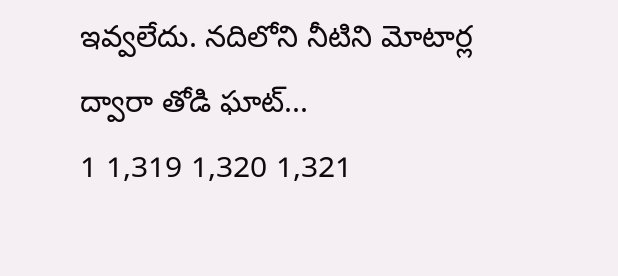ఇవ్వలేదు. నదిలోని నీటిని మోటార్ల ద్వారా తోడి ఘాట్‌...
1 1,319 1,320 1,321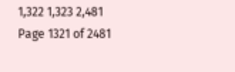1,322 1,323 2,481
Page 1321 of 2481